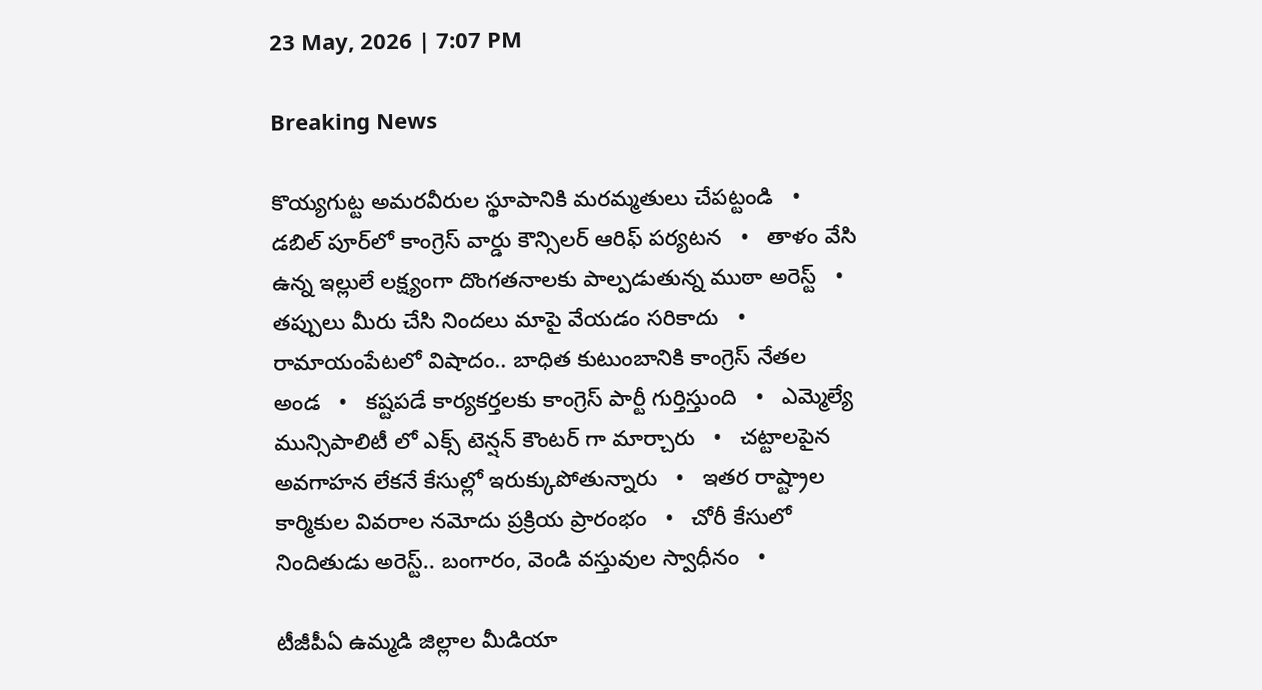23 May, 2026 | 7:07 PM

Breaking News

కొయ్యగుట్ట అమరవీరుల స్థూపానికి మరమ్మతులు చేపట్టండి   •   డబిల్ పూర్‌లో కాంగ్రెస్ వార్డు కౌన్సిలర్ ఆరిఫ్ పర్యటన   •   తాళం వేసి ఉన్న ఇల్లులే లక్ష్యంగా దొంగతనాలకు పాల్పడుతున్న ముఠా అరెస్ట్   •   తప్పులు మీరు చేసి నిందలు మాపై వేయడం సరికాదు   •   రామాయంపేటలో విషాదం.. బాధిత కుటుంబానికి కాంగ్రెస్ నేతల అండ   •   కష్టపడే కార్యకర్తలకు కాంగ్రెస్ పార్టీ గుర్తిస్తుంది   •   ఎమ్మెల్యే మున్సిపాలిటీ లో ఎక్స్ టెన్షన్ కౌంటర్ గా మార్చారు   •   చట్టాలపైన అవగాహన లేకనే కేసుల్లో ఇరుక్కుపోతున్నారు   •   ఇతర రాష్ట్రాల కార్మికుల వివరాల నమోదు ప్రక్రియ ప్రారంభం   •   చోరీ కేసులో నిందితుడు అరెస్ట్.. బంగారం, వెండి వస్తువుల స్వాధీనం   •

టీజీపీఏ ఉమ్మడి జిల్లాల మీడియా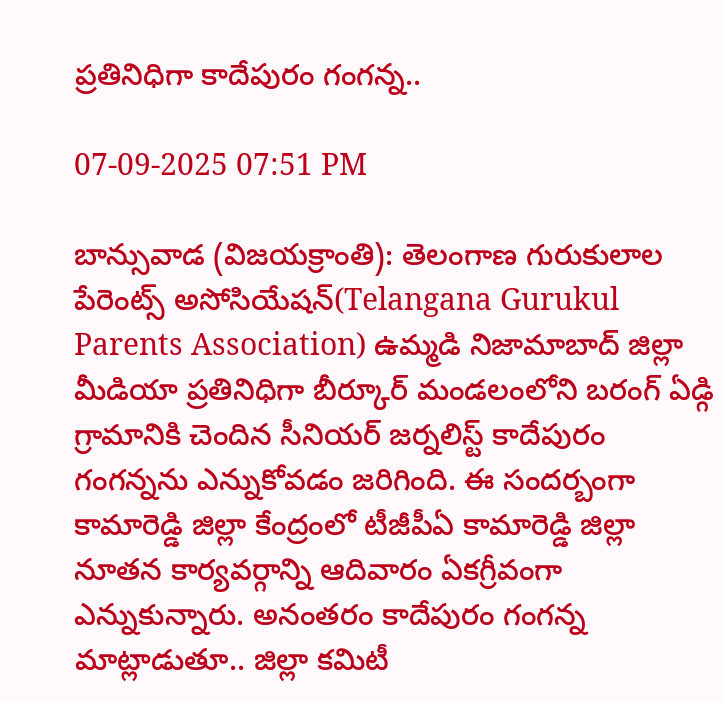ప్రతినిధిగా కాదేపురం గంగన్న..

07-09-2025 07:51 PM

బాన్సువాడ (విజయక్రాంతి): తెలంగాణ గురుకులాల పేరెంట్స్ అసోసియేషన్(Telangana Gurukul Parents Association) ఉమ్మడి నిజామాబాద్ జిల్లా మీడియా ప్రతినిధిగా బీర్కూర్ మండలంలోని బరంగ్ ఏడ్గి గ్రామానికి చెందిన సీనియర్ జర్నలిస్ట్ కాదేపురం గంగన్నను ఎన్నుకోవడం జరిగింది. ఈ సందర్బంగా కామారెడ్డి జిల్లా కేంద్రంలో టీజీపీఏ కామారెడ్డి జిల్లా నూతన కార్యవర్గాన్ని ఆదివారం ఏకగ్రీవంగా ఎన్నుకున్నారు. అనంతరం కాదేపురం గంగన్న మాట్లాడుతూ.. జిల్లా కమిటీ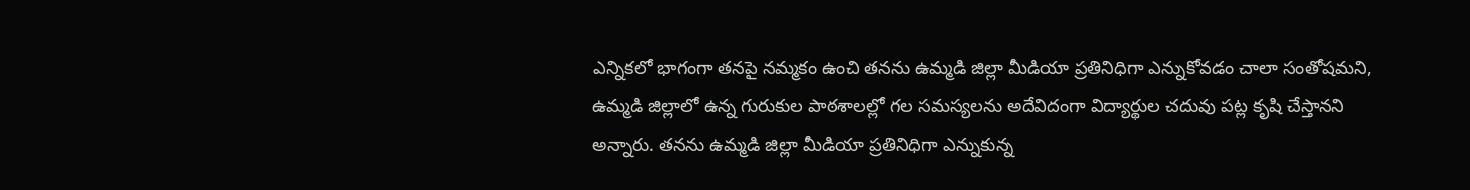ఎన్నికలో భాగంగా తనపై నమ్మకం ఉంచి తనను ఉమ్మడి జిల్లా మీడియా ప్రతినిధిగా ఎన్నుకోవడం చాలా సంతోషమని, ఉమ్మడి జిల్లాలో ఉన్న గురుకుల పాఠశాలల్లో గల సమస్యలను అదేవిదంగా విద్యార్థుల చదువు పట్ల కృషి చేస్తానని అన్నారు. తనను ఉమ్మడి జిల్లా మీడియా ప్రతినిధిగా ఎన్నుకున్న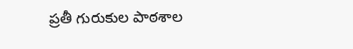ప్రతీ గురుకుల పాఠశాల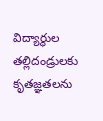విద్యార్థుల తల్లిదండ్రులకు కృతజ్ఞతలను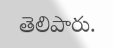తెలిపారు.